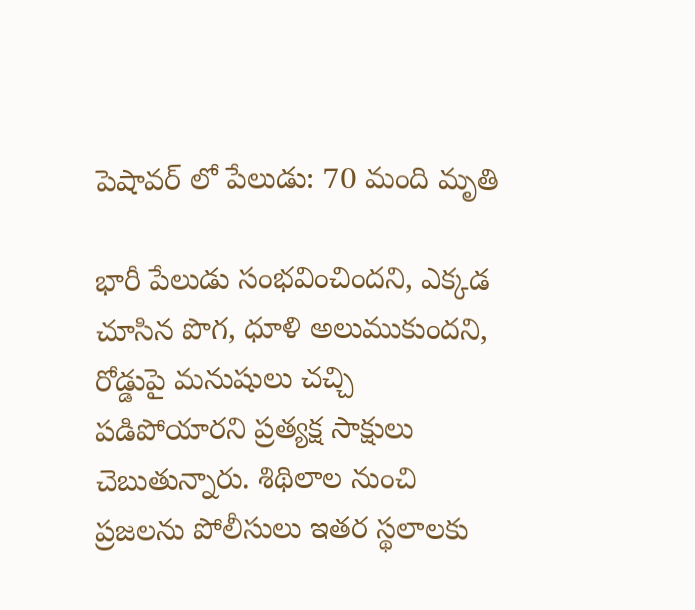పెషావర్ లో పేలుడు: 70 మంది మృతి

భారీ పేలుడు సంభవించిందని, ఎక్కడ చూసిన పొగ, ధూళి అలుముకుందని, రోడ్డుపై మనుషులు చచ్చి పడిపోయారని ప్రత్యక్ష సాక్షులు చెబుతున్నారు. శిథిలాల నుంచి ప్రజలను పోలీసులు ఇతర స్థలాలకు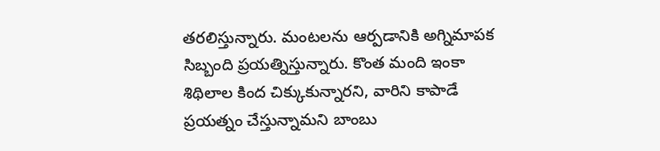తరలిస్తున్నారు. మంటలను ఆర్పడానికి అగ్నిమాపక సిబ్బంది ప్రయత్నిస్తున్నారు. కొంత మంది ఇంకా శిథిలాల కింద చిక్కుకున్నారని, వారిని కాపాడే ప్రయత్నం చేస్తున్నామని బాంబు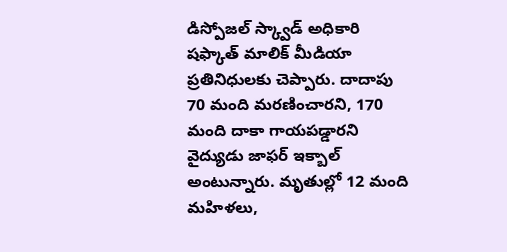డిస్పోజల్ స్క్వాడ్ అధికారి షఫ్కాత్ మాలిక్ మీడియా ప్రతినిధులకు చెప్పారు. దాదాపు 70 మంది మరణించారని, 170 మంది దాకా గాయపడ్డారని వైద్యుడు జాఫర్ ఇక్బాల్ అంటున్నారు. మృతుల్లో 12 మంది మహిళలు,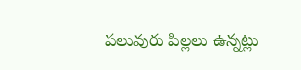పలువురు పిల్లలు ఉన్నట్లు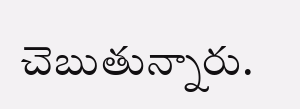చెబుతున్నారు.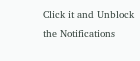Click it and Unblock the Notifications